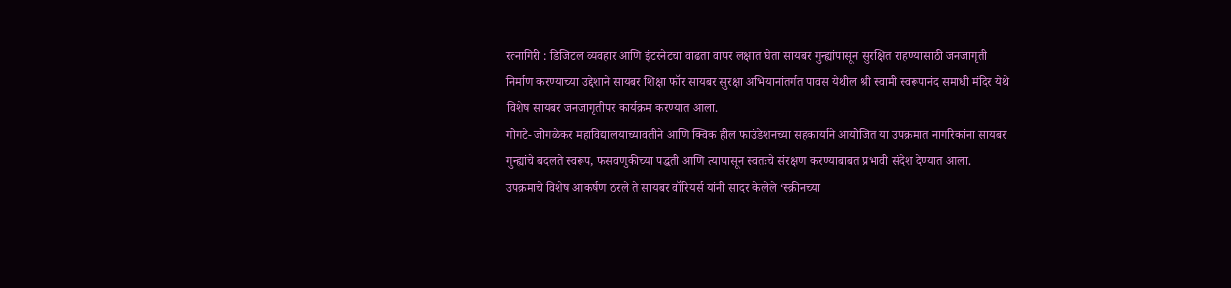रत्नागिरी : डिजिटल व्यवहार आणि इंटरनेटचा वाढता वापर लक्षात घेता सायबर गुन्ह्यांपासून सुरक्षित राहण्यासाठी जनजागृती निर्माण करण्याच्या उद्देशाने सायबर शिक्षा फॉर सायबर सुरक्षा अभियानांतर्गत पावस येथील श्री स्वामी स्वरूपानंद समाधी मंदिर येथे विशेष सायबर जनजागृतीपर कार्यक्रम करण्यात आला.
गोगटे- जोगळेकर महाविद्यालयाच्यावतीने आणि क्विक हील फाउंडेशनच्या सहकार्याने आयोजित या उपक्रमात नागरिकांना सायबर गुन्ह्यांचे बदलते स्वरूप, फसवणुकीच्या पद्धती आणि त्यापासून स्वतःचे संरक्षण करण्याबाबत प्रभावी संदेश देण्यात आला.
उपक्रमाचे विशेष आकर्षण ठरले ते सायबर वॉरियर्स यांनी सादर केलेले ‘स्क्रीनच्या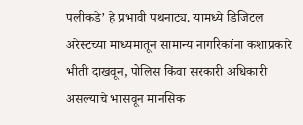पलीकडे’ हे प्रभावी पथनाट्य. यामध्ये डिजिटल अरेस्टच्या माध्यमातून सामान्य नागरिकांना कशाप्रकारे भीती दाखवून, पोलिस किंवा सरकारी अधिकारी असल्याचे भासवून मानसिक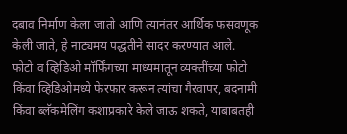दबाव निर्माण केला जातो आणि त्यानंतर आर्थिक फसवणूक केली जाते, हे नाट्यमय पद्धतीने सादर करण्यात आले.
फोटो व व्हिडिओ मॉर्फिंगच्या माध्यमातून व्यक्तींच्या फोटो किंवा व्हिडिओमध्ये फेरफार करून त्यांचा गैरवापर, बदनामी किंवा ब्लॅकमेलिंग कशाप्रकारे केले जाऊ शकते, याबाबतही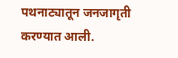पथनाट्यातून जनजागृती करण्यात आली.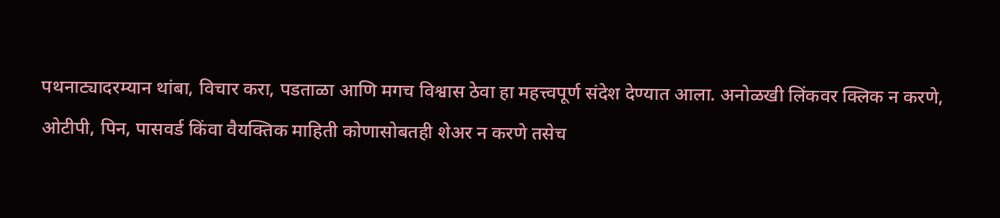पथनाट्यादरम्यान थांबा, विचार करा, पडताळा आणि मगच विश्वास ठेवा हा महत्त्वपूर्ण संदेश देण्यात आला. अनोळखी लिंकवर क्लिक न करणे, ओटीपी, पिन, पासवर्ड किंवा वैयक्तिक माहिती कोणासोबतही शेअर न करणे तसेच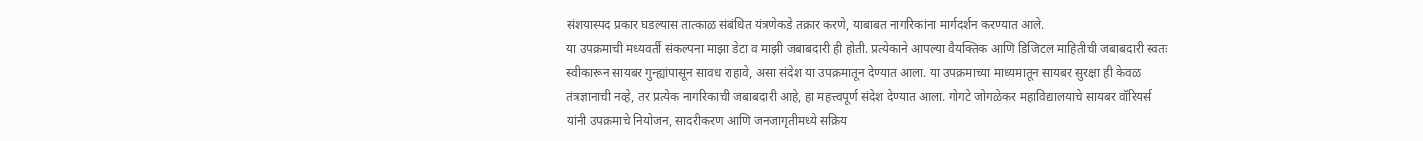संशयास्पद प्रकार घडल्यास तात्काळ संबंधित यंत्रणेकडे तक्रार करणे, याबाबत नागरिकांना मार्गदर्शन करण्यात आले.
या उपक्रमाची मध्यवर्ती संकल्पना माझा डेटा व माझी जबाबदारी ही होती. प्रत्येकाने आपल्या वैयक्तिक आणि डिजिटल माहितीची जबाबदारी स्वतः स्वीकारून सायबर गुन्ह्यांपासून सावध राहावे, असा संदेश या उपक्रमातून देण्यात आला. या उपक्रमाच्या माध्यमातून सायबर सुरक्षा ही केवळ तंत्रज्ञानाची नव्हे, तर प्रत्येक नागरिकाची जबाबदारी आहे, हा महत्त्वपूर्ण संदेश देण्यात आला. गोगटे जोगळेकर महाविद्यालयाचे सायबर वॉरियर्स यांनी उपक्रमाचे नियोजन, सादरीकरण आणि जनजागृतीमध्ये सक्रिय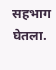सहभाग घेतला.